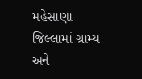મહેસાણા જિલ્લામાં ગ્રામ્ય અને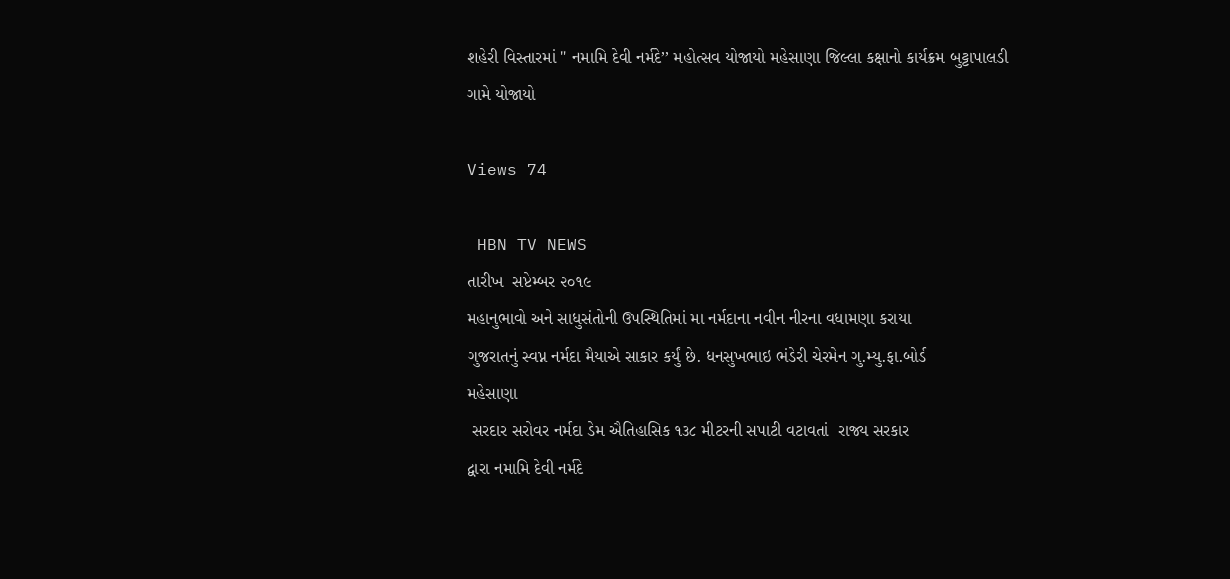શહેરી વિસ્તારમાં " નમામિ દેવી નર્મદે’’ મહોત્‍સવ યોજાયો મહેસાણા જિલ્લા કક્ષાનો કાર્યક્રમ બુટ્ટાપાલડી ગામે યોજાયો

Views 74

 HBN TV NEWS
તારીખ  સપ્ટેમ્બર ૨૦૧૯
મહાનુભાવો અને સાધુસંતોની ઉપસ્થિતિમાં મા નર્મદાના નવીન નીરના વધામણા કરાયા
ગુજરાતનું સ્વપ્ન નર્મદા મૈયાએ સાકાર કર્યું છે. ધનસુખભાઇ ભંડેરી ચેરમેન ગુ.મ્યુ.ફા.બોર્ડ
મહેસાણા
 સરદાર સરોવર નર્મદા ડેમ ઐતિહાસિક ૧૩૮ મીટરની સપાટી વટાવતાં  રાજ્ય સરકાર
દ્વારા નમામિ દેવી નર્મદે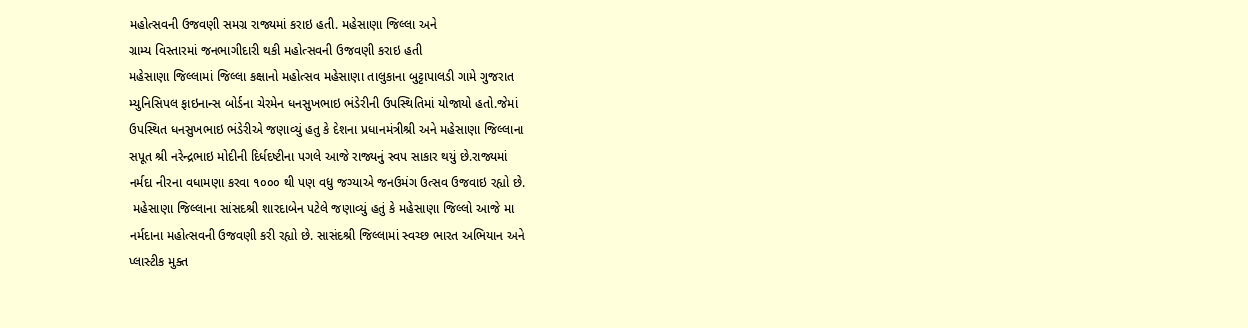મહોત્સવની ઉજવણી સમગ્ર રાજ્યમાં કરાઇ હતી. મહેસાણા જિલ્લા અને
ગ્રામ્ય વિસ્તારમાં જનભાગીદારી થકી મહોત્સવની ઉજવણી કરાઇ હતી
મહેસાણા જિલ્લામાં જિલ્લા કક્ષાનો મહોત્સવ મહેસાણા તાલુકાના બુટ્ટાપાલડી ગામે ગુજરાત
મ્યુનિસિપલ ફાઇનાન્સ બોર્ડના ચેરમેન ધનસુખભાઇ ભંડેરીની ઉપસ્થિતિમાં યોજાયો હતો.જેમાં
ઉપસ્થિત ધનસુખભાઇ ભંડેરીએ જણાવ્યું હતુ કે દેશના પ્રધાનમંત્રીશ્રી અને મહેસાણા જિલ્લાના
સપૂત શ્રી નરેન્દ્રભાઇ મોદીની દિર્ધદષ્ટીના પગલે આજે રાજ્યનું સ્વપ સાકાર થયું છે.રાજ્યમાં
નર્મદા નીરના વધામણા કરવા ૧૦૦૦ થી પણ વધુ જગ્યાએ જનઉમંગ ઉત્સવ ઉજવાઇ રહ્યો છે.
 મહેસાણા જિલ્લાના સાંસદશ્રી શારદાબેન પટેલે જણાવ્યું હતું કે મહેસાણા જિલ્લો આજે મા
નર્મદાના મહોત્સવની ઉજવણી કરી રહ્યો છે. સાસંદશ્રી જિલ્લામાં સ્વચ્છ ભારત અભિયાન અને
પ્લાસ્ટીક મુક્ત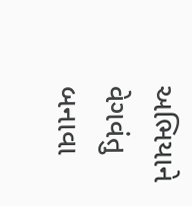અભિયાને વેગવંતુ બનાવા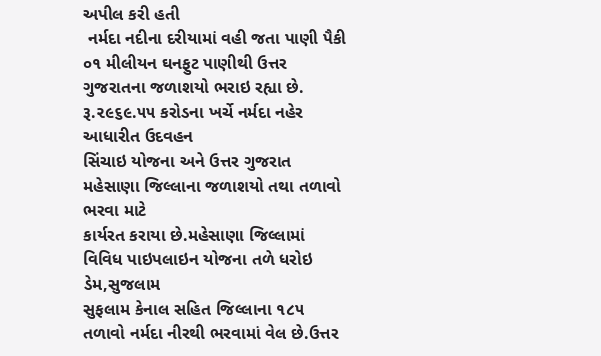અપીલ કરી હતી
 નર્મદા નદીના દરીયામાં વહી જતા પાણી પૈકી ૦૧ મીલીયન ઘનફુટ પાણીથી ઉત્તર
ગુજરાતના જળાશયો ભરાઇ રહ્યા છે. રૂ.૨૯૬૯.૫૫ કરોડના ખર્ચે નર્મદા નહેર આધારીત ઉદવહન
સિંચાઇ યોજના અને ઉત્તર ગુજરાત મહેસાણા જિલ્લાના જળાશયો તથા તળાવો ભરવા માટે
કાર્યરત કરાયા છે.મહેસાણા જિલ્લામાં વિવિધ પાઇપલાઇન યોજના તળે ધરોઇ ડેમ,સુજલામ
સુફલામ કેનાલ સહિત જિલ્લાના ૧૮૫ તળાવો નર્મદા નીરથી ભરવામાં વેલ છે.ઉત્તર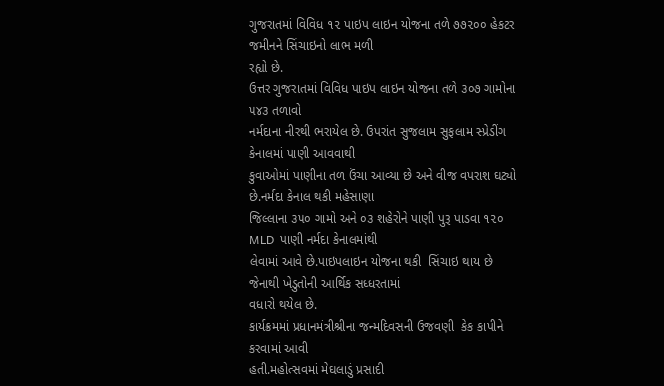ગુજરાતમાં વિવિધ ૧૨ પાઇપ લાઇન યોજના તળે ૭૭૨૦૦ હેકટર જમીનને સિંચાઇનો લાભ મળી
રહ્યો છે.
ઉત્તર ગુજરાતમાં વિવિધ પાઇપ લાઇન યોજના તળે ૩૦૭ ગામોના ૫૪૩ તળાવો
નર્મદાના નીરથી ભરાયેલ છે. ઉપરાંત સુજલામ સુફલામ સ્પ્રેડીંગ કેનાલમાં પાણી આવવાથી
કુવાઓમાં પાણીના તળ ઉંચા આવ્યા છે અને વીજ વપરાશ ઘટ્યો છે.નર્મદા કેનાલ થકી મહેસાણા
જિલ્લાના ૩૫૦ ગામો અને ૦૩ શહેરોને પાણી પુરૂ પાડવા ૧૨૦ MLD  પાણી નર્મદા કેનાલમાંથી
લેવામાં આવે છે.પાઇપલાઇન યોજના થકી  સિંચાઇ થાય છે જેનાથી ખેડુતોની આર્થિક સધ્ધરતામાં
વધારો થયેલ છે.
કાર્યક્રમમાં પ્રધાનમંત્રીશ્રીના જન્મદિવસની ઉજવણી  કેક કાપીને કરવામાં આવી
હતી.મહોત્સવમાં મેઘલાડું પ્રસાદી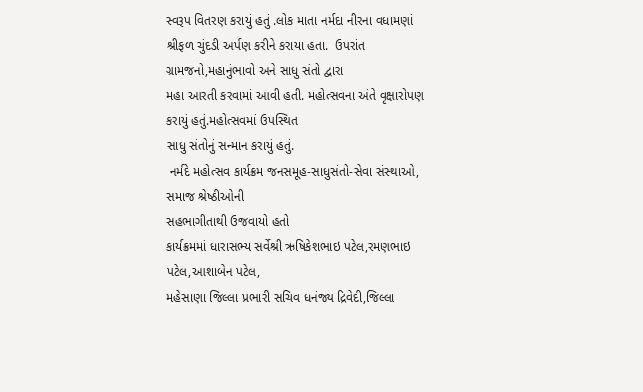સ્વરૂપ વિતરણ કરાયું હતું .લોક માતા નર્મદા નીરના વધામણાં
શ્રીફળ ચુંદડી અર્પણ કરીને કરાયા હતા.  ઉપરાંત ગ્રામજનો,મહાનુંભાવો અને સાધુ સંતો દ્વારા
મહા આરતી કરવામાં આવી હતી. મહોત્સવના અંતે વૃક્ષારોપણ કરાયું હતું.મહોત્સવમાં ઉપસ્થિત
સાધુ સંતોનું સન્માન કરાયું હતું.
 નર્મદે મહોત્સવ કાર્યક્રમ જનસમૂહ-સાધુસંતો-સેવા સંસ્‍થાઓ, સમાજ શ્રેષ્‍ઠીઓની
સહભાગીતાથી ઉજવાયો હતો
કાર્યક્રમમાં ધારાસભ્ય સર્વેશ્રી ઋષિકેશભાઇ પટેલ,રમણભાઇ પટેલ,આશાબેન પટેલ,
મહેસાણા જિલ્લા પ્રભારી સચિવ ધનંજ્ય દ્રિવેદી,જિલ્લા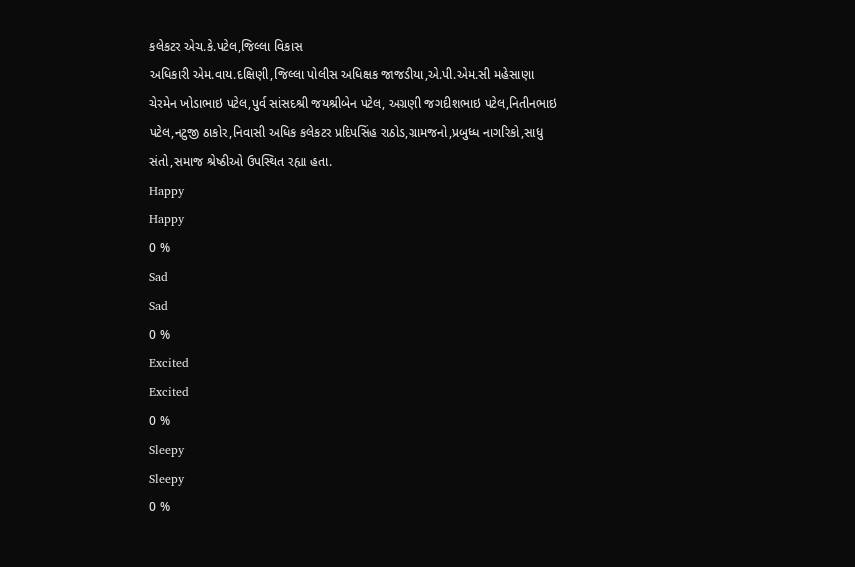કલેકટર એચ.કે.પટેલ,જિલ્લા વિકાસ
અધિકારી એમ.વાય.દક્ષિણી,જિલ્લા પોલીસ અધિક્ષક જાજડીયા,એ.પી.એમ.સી મહેસાણા
ચેરમેન ખોડાભાઇ પટેલ,પુર્વ સાંસદશ્રી જયશ્રીબેન પટેલ, અગ્રણી જગદીશભાઇ પટેલ,નિતીનભાઇ
પટેલ,નટુજી ઠાકોર,નિવાસી અધિક કલેકટર પ્રદિપસિંહ રાઠોડ,ગ્રામજનો,પ્રબુધ્ધ નાગરિકો,સાધુ
સંતો,સમાજ શ્રેષ્ઠીઓ ઉપસ્થિત રહ્યા હતા.
Happy
Happy
0 %
Sad
Sad
0 %
Excited
Excited
0 %
Sleepy
Sleepy
0 %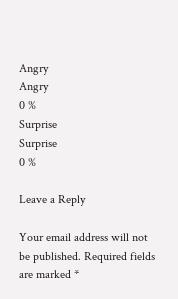Angry
Angry
0 %
Surprise
Surprise
0 %

Leave a Reply

Your email address will not be published. Required fields are marked *